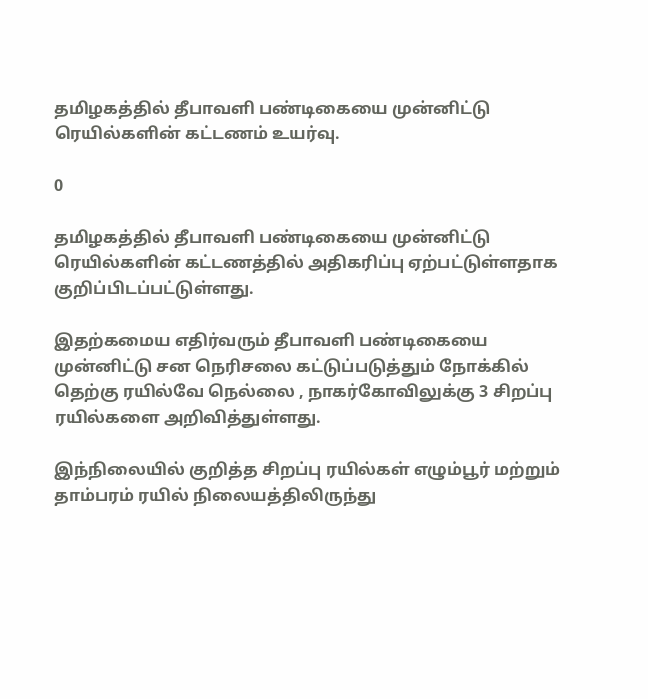தமிழகத்தில் தீபாவளி பண்டிகையை முன்னிட்டு ரெயில்களின் கட்டணம் உயர்வு.

0

தமிழகத்தில் தீபாவளி பண்டிகையை முன்னிட்டு ரெயில்களின் கட்டணத்தில் அதிகரிப்பு ஏற்பட்டுள்ளதாக குறிப்பிடப்பட்டுள்ளது.

இதற்கமைய எதிர்வரும் தீபாவளி பண்டிகையை முன்னிட்டு சன நெரிசலை கட்டுப்படுத்தும் நோக்கில் தெற்கு ரயில்வே நெல்லை , நாகர்கோவிலுக்கு 3 சிறப்பு ரயில்களை அறிவித்துள்ளது.

இந்நிலையில் குறித்த சிறப்பு ரயில்கள் எழும்பூர் மற்றும் தாம்பரம் ரயில் நிலையத்திலிருந்து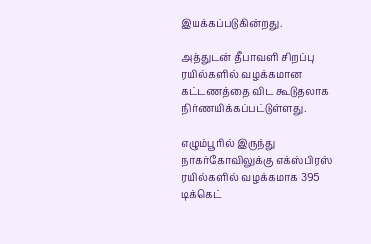இயக்கப்படுகின்றது.

அத்துடன் தீபாவளி சிறப்பு ரயில்களில் வழக்கமான கட்டணத்தை விட கூடுதலாக நிர்ணயிக்கப்பட்டுள்ளது.

எழும்பூரில் இருந்து நாகர்கோவிலுக்கு எக்ஸ்பிரஸ் ரயில்களில் வழக்கமாக 395 டிக்கெட்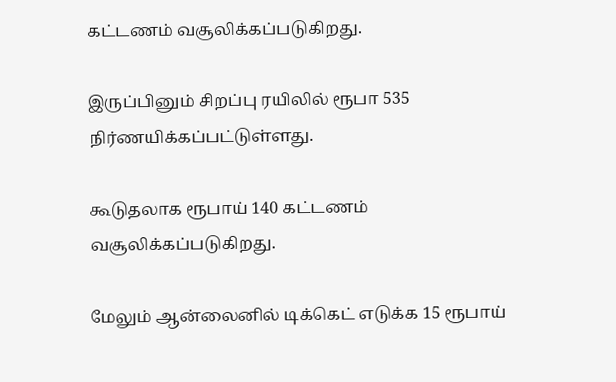கட்டணம் வசூலிக்கப்படுகிறது.

இருப்பினும் சிறப்பு ரயிலில் ரூபா 535 நிர்ணயிக்கப்பட்டுள்ளது.

கூடுதலாக ரூபாய் 140 கட்டணம் வசூலிக்கப்படுகிறது.

மேலும் ஆன்லைனில் டிக்கெட் எடுக்க 15 ரூபாய்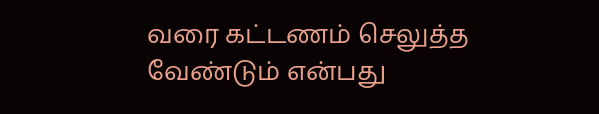வரை கட்டணம் செலுத்த வேண்டும் என்பது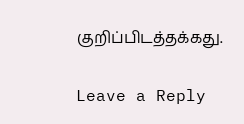குறிப்பிடத்தக்கது.

Leave a Reply